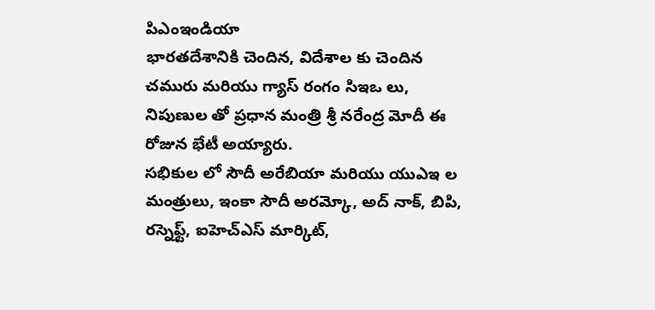పిఎంఇండియా
భారతదేశానికి చెందిన, విదేశాల కు చెందిన చమురు మరియు గ్యాస్ రంగం సిఇఒ లు, నిపుణుల తో ప్రధాన మంత్రి శ్రీ నరేంద్ర మోదీ ఈ రోజున భేటీ అయ్యారు.
సభికుల లో సౌదీ అరేబియా మరియు యుఎఇ ల మంత్రులు, ఇంకా సౌదీ అరమ్కో, అద్ నాక్, బిపి, రస్నెఫ్ట్, ఐహెచ్ఎస్ మార్కిట్,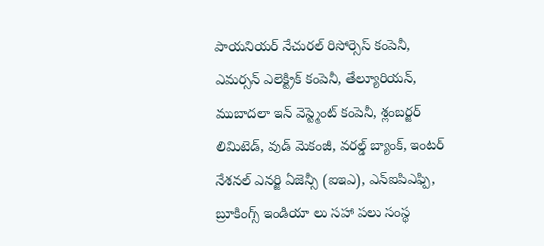పాయనియర్ నేచురల్ రిసోర్సెస్ కంపెనీ, ఎమర్సన్ ఎలెక్ట్రిక్ కంపెనీ, తేల్యూరియన్, ముబాదలా ఇన్ వెస్ట్మెంట్ కంపెనీ, శ్లంబర్జర్ లిమిటెడ్, వుడ్ మెకంజీ, వరల్డ్ బ్యాంక్, ఇంటర్ నేశనల్ ఎనర్జి ఏజెన్సీ (ఐఇఎ), ఎన్ఐపిఎఫ్పి, బ్రూకింగ్స్ ఇండియా లు సహా పలు సంస్థ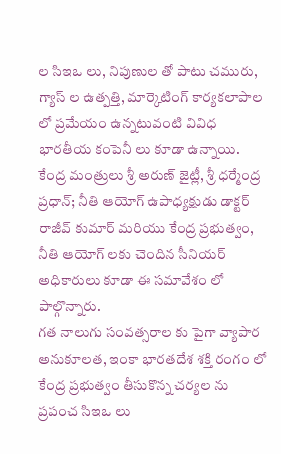ల సిఇఒ లు, నిపుణుల తో పాటు చమురు, గ్యాస్ ల ఉత్పత్తి, మార్కెటింగ్ కార్యకలాపాల లో ప్రమేయం ఉన్నటువంటి వివిధ భారతీయ కంపెనీ లు కూడా ఉన్నాయి.
కేంద్ర మంత్రులు శ్రీ అరుణ్ జైట్లీ, శ్రీ ధర్మేంద్ర ప్రధాన్; నీతి ఆయోగ్ ఉపాధ్యక్షుడు డాక్టర్ రాజీవ్ కుమార్ మరియు కేంద్ర ప్రభుత్వం, నీతి ఆయోగ్ లకు చెందిన సీనియర్ అధికారులు కూడా ఈ సమావేశం లో పాల్గొన్నారు.
గత నాలుగు సంవత్సరాల కు పైగా వ్యాపార అనుకూలత, ఇంకా భారతదేశ శక్తి రంగం లో కేంద్ర ప్రభుత్వం తీసుకొన్న చర్యల ను ప్రపంచ సిఇఒ లు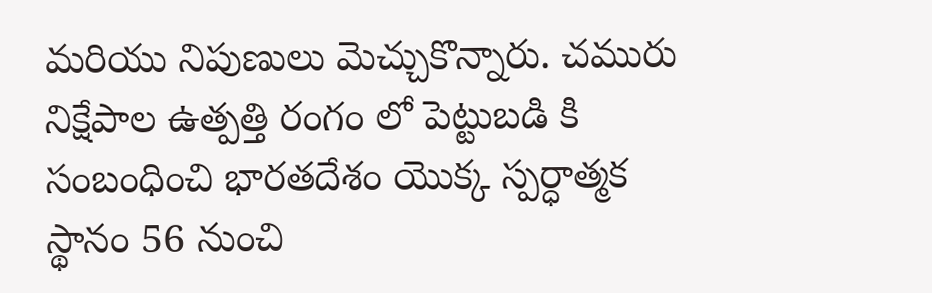మరియు నిపుణులు మెచ్చుకొన్నారు. చమురు నిక్షేపాల ఉత్పత్తి రంగం లో పెట్టుబడి కి సంబంధించి భారతదేశం యొక్క స్పర్ధాత్మక స్థానం 56 నుంచి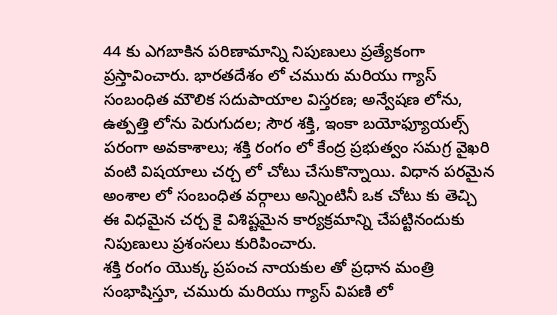44 కు ఎగబాకిన పరిణామాన్ని నిపుణులు ప్రత్యేకంగా ప్రస్తావించారు. భారతదేశం లో చమురు మరియు గ్యాస్ సంబంధిత మౌలిక సదుపాయాల విస్తరణ; అన్వేషణ లోను, ఉత్పత్తి లోను పెరుగుదల; సౌర శక్తి, ఇంకా బయోఫ్యూయల్స్ పరంగా అవకాశాలు; శక్తి రంగం లో కేంద్ర ప్రభుత్వం సమగ్ర వైఖరి వంటి విషయాలు చర్చ లో చోటు చేసుకొన్నాయి. విధాన పరమైన అంశాల లో సంబంధిత వర్గాలు అన్నింటినీ ఒక చోటు కు తెచ్చి ఈ విధమైన చర్చ కై విశిష్టమైన కార్యక్రమాన్ని చేపట్టినందుకు నిపుణులు ప్రశంసలు కురిపించారు.
శక్తి రంగం యొక్క ప్రపంచ నాయకుల తో ప్రధాన మంత్రి సంభాషిస్తూ, చమురు మరియు గ్యాస్ విపణి లో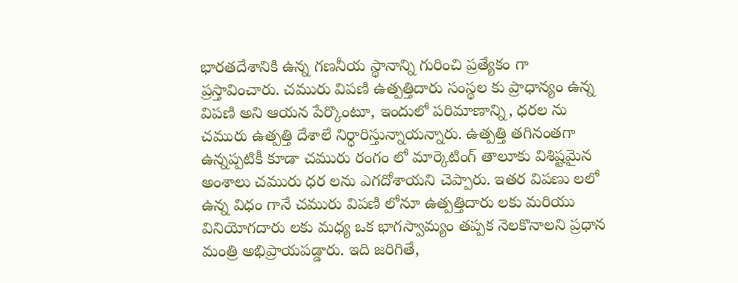భారతదేశానికి ఉన్న గణనీయ స్థానాన్ని గురించి ప్రత్యేకం గా ప్రస్తావించారు. చమురు విపణి ఉత్పత్తిదారు సంస్థల కు ప్రాధాన్యం ఉన్న విపణి అని ఆయన పేర్కొంటూ, ఇందులో పరిమాణాన్ని, ధరల ను చమురు ఉత్పత్తి దేశాలే నిర్ధారిస్తున్నాయన్నారు. ఉత్పత్తి తగినంతగా ఉన్నప్పటికీ కూడా చమురు రంగం లో మార్కెటింగ్ తాలూకు విశిష్టమైన అంశాలు చమురు ధర లను ఎగదోశాయని చెప్పారు. ఇతర విపణు లలో ఉన్న విధం గానే చమురు విపణి లోనూ ఉత్పత్తిదారు లకు మరియు వినియోగదారు లకు మధ్య ఒక భాగస్వామ్యం తప్పక నెలకొనాలని ప్రధాన మంత్రి అభిప్రాయపడ్డారు. ఇది జరిగితే,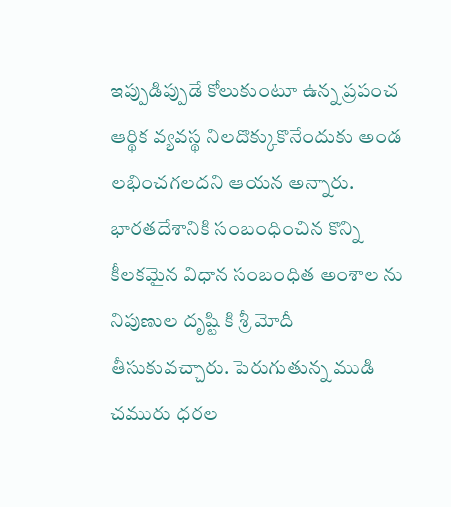ఇప్పుడిప్పుడే కోలుకుంటూ ఉన్న ప్రపంచ ఆర్థిక వ్యవస్థ నిలదొక్కుకొనేందుకు అండ లభించగలదని ఆయన అన్నారు.
భారతదేశానికి సంబంధించిన కొన్ని కీలకమైన విధాన సంబంధిత అంశాల ను నిపుణుల దృష్టి కి శ్రీ మోదీ తీసుకువచ్చారు. పెరుగుతున్న ముడి చమురు ధరల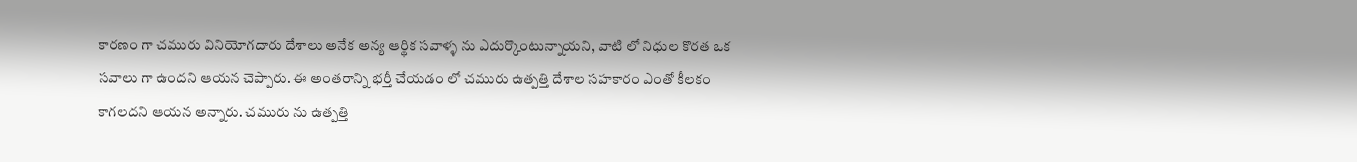కారణం గా చమురు వినియోగదారు దేశాలు అనేక అన్య ఆర్థిక సవాళ్ళ ను ఎదుర్కొంటున్నాయని, వాటి లో నిధుల కొరత ఒక సవాలు గా ఉందని ఆయన చెప్పారు. ఈ అంతరాన్ని భర్తీ చేయడం లో చమురు ఉత్పత్తి దేశాల సహకారం ఎంతో కీలకం కాగలదని ఆయన అన్నారు. చమురు ను ఉత్పత్తి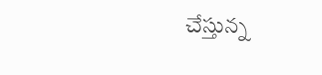చేస్తున్న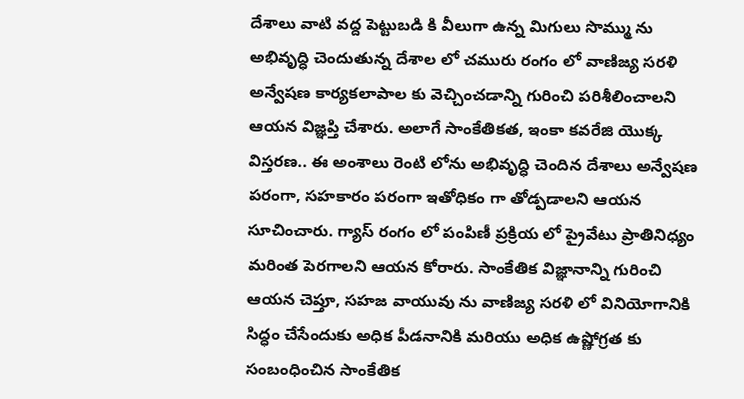దేశాలు వాటి వద్ద పెట్టుబడి కి వీలుగా ఉన్న మిగులు సొమ్ము ను అభివృద్ధి చెందుతున్న దేశాల లో చమురు రంగం లో వాణిజ్య సరళి అన్వేషణ కార్యకలాపాల కు వెచ్చించడాన్ని గురించి పరిశీలించాలని ఆయన విజ్ఞప్తి చేశారు. అలాగే సాంకేతికత, ఇంకా కవరేజి యొక్క విస్తరణ.. ఈ అంశాలు రెంటి లోను అభివృద్ధి చెందిన దేశాలు అన్వేషణ పరంగా, సహకారం పరంగా ఇతోధికం గా తోడ్పడాలని ఆయన సూచించారు. గ్యాస్ రంగం లో పంపిణీ ప్రక్రియ లో ప్రైవేటు ప్రాతినిధ్యం మరింత పెరగాలని ఆయన కోరారు. సాంకేతిక విజ్ఞానాన్ని గురించి ఆయన చెప్తూ, సహజ వాయువు ను వాణిజ్య సరళి లో వినియోగానికి సిద్ధం చేసేందుకు అధిక పీడనానికి మరియు అధిక ఉష్ణోగ్రత కు సంబంధించిన సాంకేతిక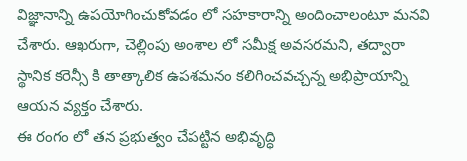విజ్ఞానాన్ని ఉపయోగించుకోవడం లో సహకారాన్ని అందించాలంటూ మనవి చేశారు. ఆఖరుగా, చెల్లింపు అంశాల లో సమీక్ష అవసరమని, తద్వారా స్థానిక కరెన్సీ కి తాత్కాలిక ఉపశమనం కలిగించవచ్చన్న అభిప్రాయాన్ని ఆయన వ్యక్తం చేశారు.
ఈ రంగం లో తన ప్రభుత్వం చేపట్టిన అభివృద్ధి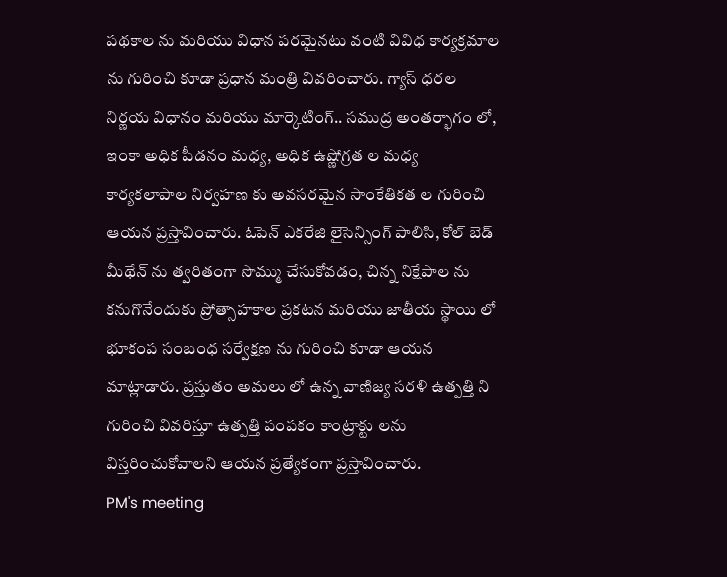పథకాల ను మరియు విధాన పరమైనటు వంటి వివిధ కార్యక్రమాల ను గురించి కూడా ప్రధాన మంత్రి వివరించారు. గ్యాస్ ధరల నిర్ణయ విధానం మరియు మార్కెటింగ్.. సముద్ర అంతర్భాగం లో, ఇంకా అధిక పీడనం మధ్య, అధిక ఉష్ణోగ్రత ల మధ్య కార్యకలాపాల నిర్వహణ కు అవసరమైన సాంకేతికత ల గురించి ఆయన ప్రస్తావించారు. ఓపెన్ ఎకరేజి లైసెన్సింగ్ పాలిసి, కోల్ బెడ్ మీథేన్ ను త్వరితంగా సొమ్ము చేసుకోవడం, చిన్న నిక్షేపాల ను కనుగొనేందుకు ప్రోత్సాహకాల ప్రకటన మరియు జాతీయ స్థాయి లో భూకంప సంబంధ సర్వేక్షణ ను గురించి కూడా ఆయన మాట్లాడారు. ప్రస్తుతం అమలు లో ఉన్న వాణిజ్య సరళి ఉత్పత్తి ని గురించి వివరిస్తూ ఉత్పత్తి పంపకం కాంట్రాక్టు లను విస్తరించుకోవాలని ఆయన ప్రత్యేకంగా ప్రస్తావించారు.
PM's meeting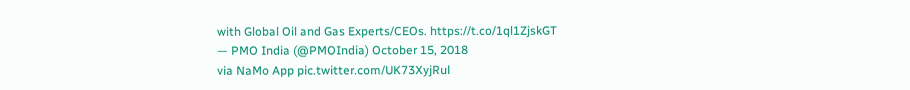with Global Oil and Gas Experts/CEOs. https://t.co/1ql1ZjskGT
— PMO India (@PMOIndia) October 15, 2018
via NaMo App pic.twitter.com/UK73XyjRul